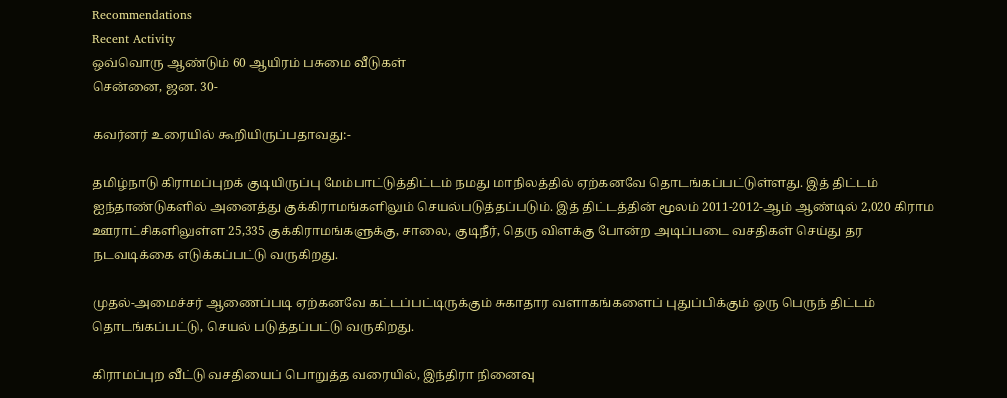Recommendations
Recent Activity
ஒவ்வொரு ஆண்டும் 60 ஆயிரம் பசுமை வீடுகள்
சென்னை, ஜன. 30-

கவர்னர் உரையில் கூறியிருப்பதாவது:-

தமிழ்நாடு கிராமப்புறக் குடியிருப்பு மேம்பாட்டுத்திட்டம் நமது மாநிலத்தில் ஏற்கனவே தொடங்கப்பட்டுள்ளது. இத் திட்டம் ஐந்தாண்டுகளில் அனைத்து குக்கிராமங்களிலும் செயல்படுத்தப்படும். இத் திட்டத்தின் மூலம் 2011-2012-ஆம் ஆண்டில் 2,020 கிராம ஊராட்சிகளிலுள்ள 25,335 குக்கிராமங்களுக்கு, சாலை, குடிநீர், தெரு விளக்கு போன்ற அடிப்படை வசதிகள் செய்து தர நடவடிக்கை எடுக்கப்பட்டு வருகிறது.

முதல்-அமைச்சர் ஆணைப்படி ஏற்கனவே கட்டப்பட்டிருக்கும் சுகாதார வளாகங்களைப் புதுப்பிக்கும் ஒரு பெருந் திட்டம் தொடங்கப்பட்டு, செயல் படுத்தப்பட்டு வருகிறது.

கிராமப்புற வீட்டு வசதியைப் பொறுத்த வரையில், இந்திரா நினைவு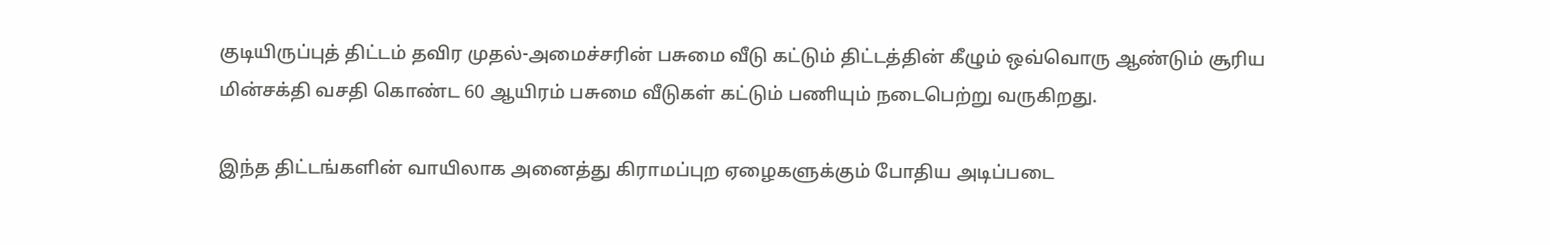குடியிருப்புத் திட்டம் தவிர முதல்-அமைச்சரின் பசுமை வீடு கட்டும் திட்டத்தின் கீழும் ஒவ்வொரு ஆண்டும் சூரிய மின்சக்தி வசதி கொண்ட 60 ஆயிரம் பசுமை வீடுகள் கட்டும் பணியும் நடைபெற்று வருகிறது.

இந்த திட்டங்களின் வாயிலாக அனைத்து கிராமப்புற ஏழைகளுக்கும் போதிய அடிப்படை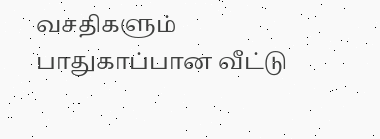வசதிகளும் பாதுகாப்பான வீட்டு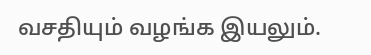வசதியும் வழங்க இயலும்.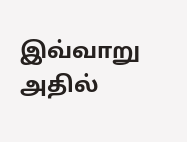இவ்வாறு அதில்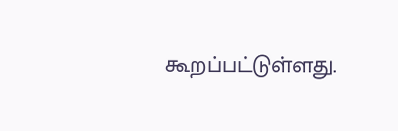கூறப்பட்டுள்ளது.